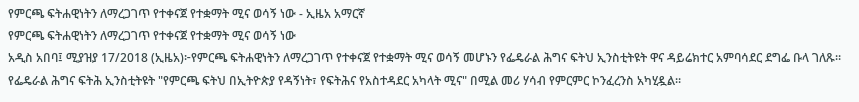የምርጫ ፍትሐዊነትን ለማረጋገጥ የተቀናጀ የተቋማት ሚና ወሳኝ ነው - ኢዜአ አማርኛ
የምርጫ ፍትሐዊነትን ለማረጋገጥ የተቀናጀ የተቋማት ሚና ወሳኝ ነው
አዲስ አበባ፤ ሚያዝያ 17/2018 (ኢዜአ)፦የምርጫ ፍትሐዊነትን ለማረጋገጥ የተቀናጀ የተቋማት ሚና ወሳኝ መሆኑን የፌዴራል ሕግና ፍትህ ኢንስቲትዩት ዋና ዳይሬክተር አምባሳደር ደግፌ ቡላ ገለጹ።
የፌዴራል ሕግና ፍትሕ ኢንስቲትዩት "የምርጫ ፍትህ በኢትዮጵያ የዳኝነት፣ የፍትሕና የአስተዳደር አካላት ሚና" በሚል መሪ ሃሳብ የምርምር ኮንፈረንስ አካሂዷል።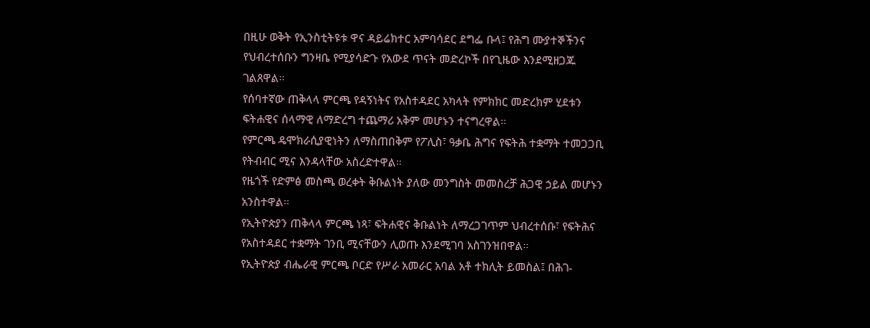በዚሁ ወቅት የኢንስቲትዩቱ ዋና ዳይሬክተር አምባሳደር ደግፌ ቡላ፤ የሕግ ሙያተኞችንና የህብረተሰቡን ግንዛቤ የሚያሳድጉ የአውደ ጥናት መድረኮች በየጊዜው እንደሚዘጋጁ ገልጸዋል።
የሰባተኛው ጠቅላላ ምርጫ የዳኝነትና የአስተዳደር አካላት የምክክር መድረክም ሂደቱን ፍትሐዊና ሰላማዊ ለማድረግ ተጨማሪ አቅም መሆኑን ተናግረዋል።
የምርጫ ዴሞክራሲያዊነትን ለማስጠበቅም የፖሊስ፣ ዓቃቤ ሕግና የፍትሕ ተቋማት ተመጋጋቢ የትብብር ሚና እንዳላቸው አስረድተዋል።
የዜጎች የድምፅ መስጫ ወረቀት ቅቡልነት ያለው መንግስት መመስረቻ ሕጋዊ ኃይል መሆኑን አንስተዋል።
የኢትዮጵያን ጠቅላላ ምርጫ ነጻ፣ ፍትሐዊና ቅቡልነት ለማረጋገጥም ህብረተሰቡ፣ የፍትሕና የአስተዳደር ተቋማት ገንቢ ሚናቸውን ሊወጡ እንደሚገባ አስገንዝበዋል።
የኢትዮጵያ ብሔራዊ ምርጫ ቦርድ የሥራ አመራር አባል አቶ ተክሊት ይመስል፤ በሕገ-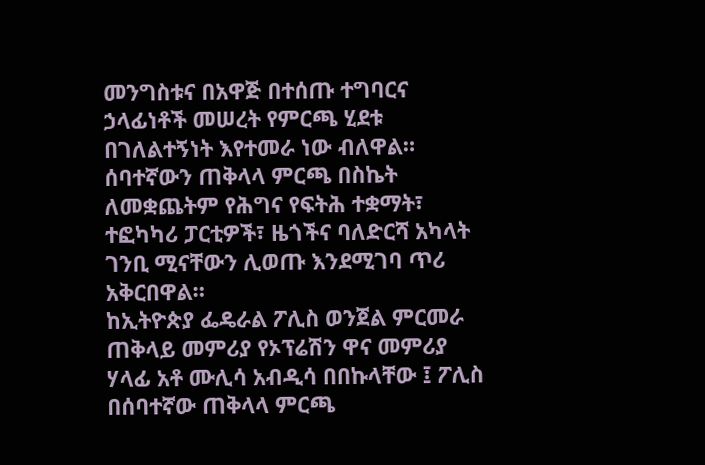መንግስቱና በአዋጅ በተሰጡ ተግባርና ኃላፊነቶች መሠረት የምርጫ ሂደቱ በገለልተኝነት እየተመራ ነው ብለዋል።
ሰባተኛውን ጠቅላላ ምርጫ በስኬት ለመቋጨትም የሕግና የፍትሕ ተቋማት፣ ተፎካካሪ ፓርቲዎች፣ ዜጎችና ባለድርሻ አካላት ገንቢ ሚናቸውን ሊወጡ እንደሚገባ ጥሪ አቅርበዋል።
ከኢትዮጵያ ፌዴራል ፖሊስ ወንጀል ምርመራ ጠቅላይ መምሪያ የኦፕሬሽን ዋና መምሪያ ሃላፊ አቶ ሙሊሳ አብዲሳ በበኩላቸው ፤ ፖሊስ በሰባተኛው ጠቅላላ ምርጫ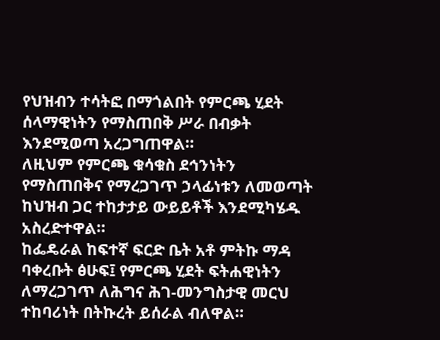የህዝብን ተሳትፎ በማጎልበት የምርጫ ሂደት ሰላማዊነትን የማስጠበቅ ሥራ በብቃት እንደሚወጣ አረጋግጠዋል።
ለዚህም የምርጫ ቁሳቁስ ደኅንነትን የማስጠበቅና የማረጋገጥ ኃላፊነቱን ለመወጣት ከህዝብ ጋር ተከታታይ ውይይቶች እንደሚካሄዱ አስረድተዋል።
ከፌዴራል ከፍተኛ ፍርድ ቤት አቶ ምትኩ ማዳ ባቀረቡት ፅሁፍ፤ የምርጫ ሂደት ፍትሐዊነትን ለማረጋገጥ ለሕግና ሕገ-መንግስታዊ መርህ ተከባሪነት በትኩረት ይሰራል ብለዋል።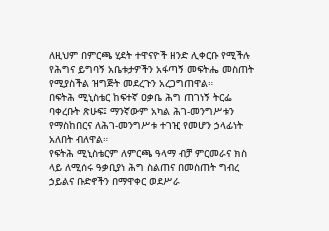ለዚህም በምርጫ ሂደት ተዋናዮች ዘንድ ሊቀርቡ የሚችሉ የሕግና ይግባኝ አቤቱታዎችን አፋጣኝ መፍትሔ መስጠት የሚያስችል ዝግጅት መደረጉን አረጋግጠዋል።
በፍትሕ ሚኒስቴር ከፍተኛ ዐቃቤ ሕግ ጠገነኝ ትርፌ ባቀረቡት ጽሁፍ፤ ማንኛውም አካል ሕገ-መንግሥቱን የማስከበርና ለሕገ-መንግሥቱ ተገዢ የመሆን ኃላፊነት አለበት ብለዋል።
የፍትሕ ሚኒስቴርም ለምርጫ ዓላማ ብቻ ምርመራና ክስ ላይ ለሚሰሩ ዓቃቢያነ ሕግ ስልጠና በመስጠት ግብረ ኃይልና ቡድኖችን በማዋቀር ወደሥራ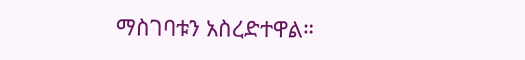ማስገባቱን አስረድተዋል።